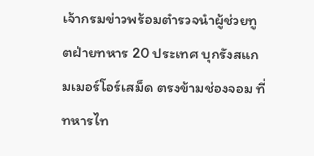เจ้ากรมข่าวพร้อมตำรวจนำผู้ช่วยทูตฝ่ายทหาร 20 ประเทศ บุกรังสแกมเมอร์โอร์เสม็ด ตรงข้ามช่องจอม ที่ทหารไท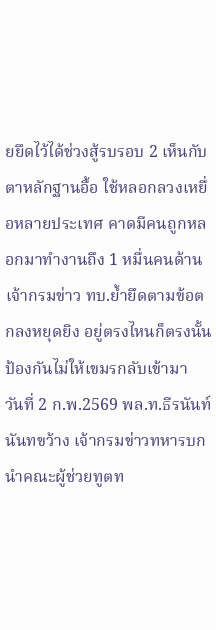ยยึดไว้ได้ช่วงสู้รบรอบ 2 เห็นกับตาหลักฐานอื้อ ใช้หลอกลวงเหยื่อหลายประเทศ คาดมีคนถูกหลอกมาทำงานถึง 1 หมื่นคนด้านเจ้ากรมข่าว ทบ.ย้ำยึดตามข้อตกลงหยุดยิง อยู่ตรงไหนก็ตรงนั้น ป้องกันไม่ให้เขมรกลับเข้ามา
วันที่ 2 ก.พ.2569 พล.ท.ธีรนันท์ นันทขว้าง เจ้ากรมข่าวทหารบก นำคณะผู้ช่วยทูตท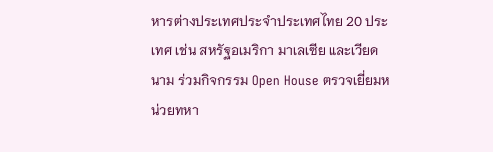หารต่างประเทศประจำประเทศไทย 20 ประเทศ เช่น สหรัฐอเมริกา มาเลเซีย และเวียดนาม ร่วมกิจกรรม Open House ตรวจเยี่ยมหน่วยทหา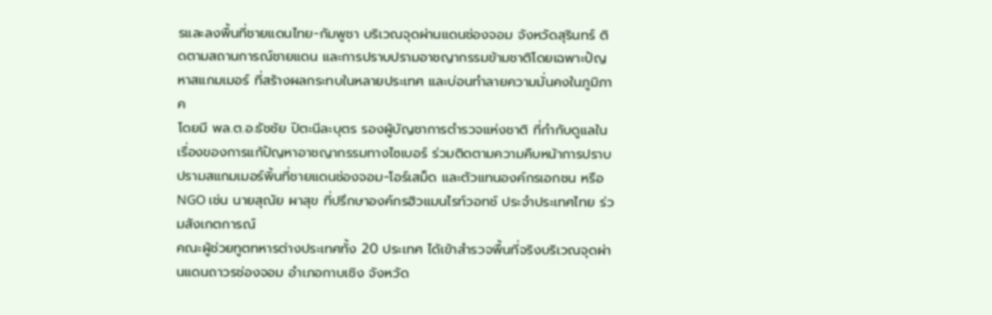รและลงพื้นที่ชายแดนไทย-กัมพูชา บริเวณจุดผ่านแดนช่องจอม จังหวัดสุรินทร์ ติดตามสถานการณ์ชายแดน และการปราบปรามอาชญากรรมข้ามชาติโดยเฉพาะปัญหาสแกมเมอร์ ที่สร้างผลกระทบในหลายประเทศ และบ่อนทำลายความมั่นคงในภูมิภาค
โดยมี พล.ต.อ.ธัชชัย ปิตะนีละบุตร รองผู้บัญชาการตำรวจแห่งชาติ ที่กำกับดูแลในเรื่องของการแก้ปัญหาอาชญากรรมทางไซเบอร์ ร่วมติดตามความคืบหน้าการปราบปรามสแกมเมอร์พิ้นที่ชายแดนช่องจอม-โอร์เสม็ด และตัวแทนองค์กรเอกชน หรือ NGO เช่น นายสุณัย ผาสุข ที่ปรึกษาองค์กรฮิวแมนไรท์วอทช์ ประจำประเทศไทย ร่วมสังเกตการณ์
คณะผู้ช่วยทูตทหารต่างประเทศทั้ง 20 ประเทศ ได้เข้าสำรวจพื้นที่จริงบริเวณจุดผ่านแดนถาวรช่องจอม อำเภอกาบเชิง จังหวัด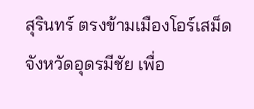สุรินทร์ ตรงข้ามเมืองโอร์เสม็ด จังหวัดอุดรมีชัย เพื่อ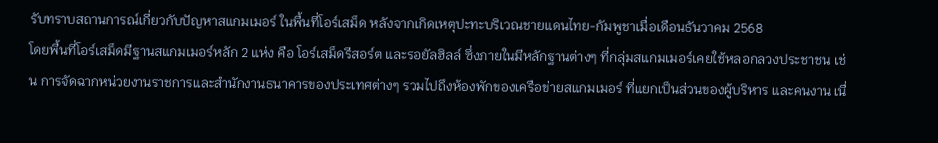รับทราบสถานการณ์เกี่ยวกับปัญหาสแกมเมอร์ ในพื้นที่โอร์เสม็ด หลังจากเกิดเหตุปะทะบริเวณชายแดนไทย-กัมพูชาเมื่อเดือนธันวาคม 2568
โดยพื้นที่โอร์เสม็ดมีฐานสแกมเมอร์หลัก 2 แห่ง คือ โอร์เสม็ดรีสอร์ต และรอยัลฮิลล์ ซึ่งภายในมีหลักฐานต่างๆ ที่กลุ่มสแกมเมอร์เคยใช้หลอกลวงประชาชน เช่น การจัดฉากหน่วยงานราชการและสำนักงานธนาคารของประเทศต่างๆ รวมไปถึงห้องพักของเครือข่ายสแกมเมอร์ ที่แยกเป็นส่วนของผู้บริหาร และคนงาน เนื่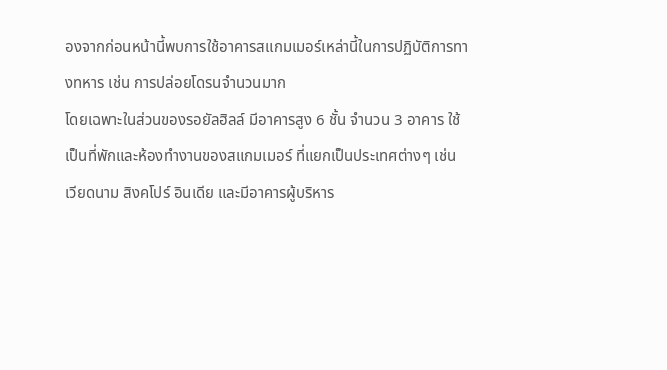องจากก่อนหน้านี้พบการใช้อาคารสแกมเมอร์เหล่านี้ในการปฏิบัติการทางทหาร เช่น การปล่อยโดรนจำนวนมาก
โดยเฉพาะในส่วนของรอยัลฮิลล์ มีอาคารสูง 6 ชั้น จำนวน 3 อาคาร ใช้เป็นที่พักและห้องทำงานของสแกมเมอร์ ที่แยกเป็นประเทศต่างๆ เช่น เวียดนาม สิงคโปร์ อินเดีย และมีอาคารผู้บริหาร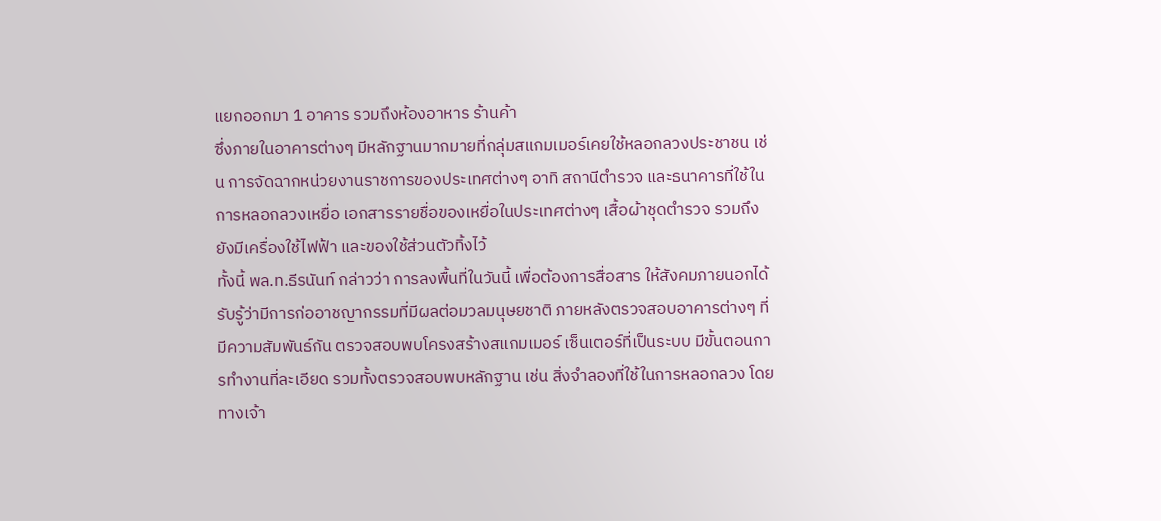แยกออกมา 1 อาคาร รวมถึงห้องอาหาร ร้านค้า
ซึ่งภายในอาคารต่างๆ มีหลักฐานมากมายที่กลุ่มสแกมเมอร์เคยใช้หลอกลวงประชาชน เช่น การจัดฉากหน่วยงานราชการของประเทศต่างๆ อาทิ สถานีตำรวจ และธนาคารที่ใช้ในการหลอกลวงเหยื่อ เอกสารรายชื่อของเหยื่อในประเทศต่างๆ เสื้อผ้าชุดตำรวจ รวมถึงยังมีเครื่องใช้ไฟฟ้า และของใช้ส่วนตัวทิ้งไว้
ทั้งนี้ พล.ท.ธีรนันท์ กล่าวว่า การลงพื้นที่ในวันนี้ เพื่อต้องการสื่อสาร ให้สังคมภายนอกได้รับรู้ว่ามีการก่ออาชญากรรมที่มีผลต่อมวลมนุษยชาติ ภายหลังตรวจสอบอาคารต่างๆ ที่มีความสัมพันธ์กัน ตรวจสอบพบโครงสร้างสแกมเมอร์ เซ็นเตอร์ที่เป็นระบบ มีขั้นตอนการทำงานที่ละเอียด รวมทั้งตรวจสอบพบหลักฐาน เช่น สิ่งจำลองที่ใช้ในการหลอกลวง โดยทางเจ้า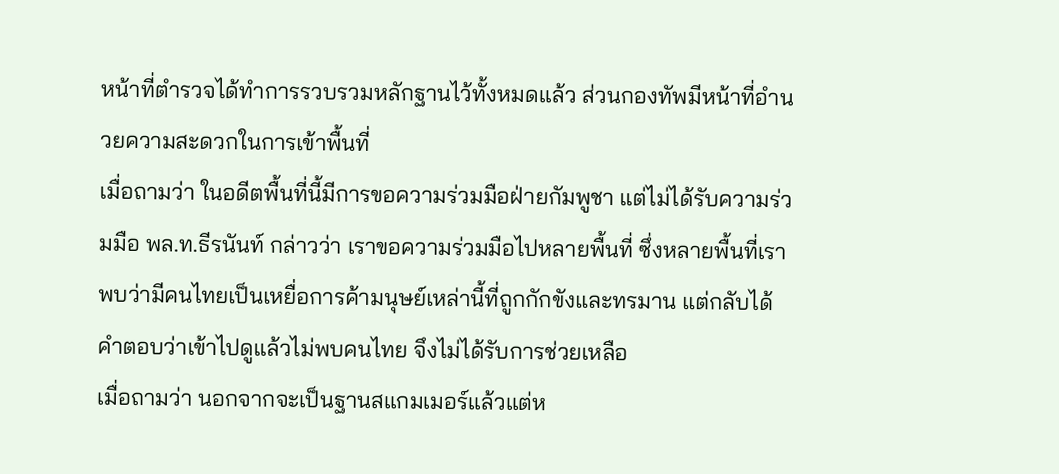หน้าที่ตำรวจได้ทำการรวบรวมหลักฐานไว้ทั้งหมดแล้ว ส่วนกองทัพมีหน้าที่อำนวยความสะดวกในการเข้าพื้นที่
เมื่อถามว่า ในอดีตพื้นที่นี้มีการขอความร่วมมือฝ่ายกัมพูชา แต่ไม่ได้รับความร่วมมือ พล.ท.ธีรนันท์ กล่าวว่า เราขอความร่วมมือไปหลายพื้นที่ ซึ่งหลายพื้นที่เราพบว่ามีคนไทยเป็นเหยื่อการค้ามนุษย์เหล่านี้ที่ถูกกักขังและทรมาน แต่กลับได้คำตอบว่าเข้าไปดูแล้วไม่พบคนไทย จึงไม่ได้รับการช่วยเหลือ
เมื่อถามว่า นอกจากจะเป็นฐานสแกมเมอร์แล้วแต่ห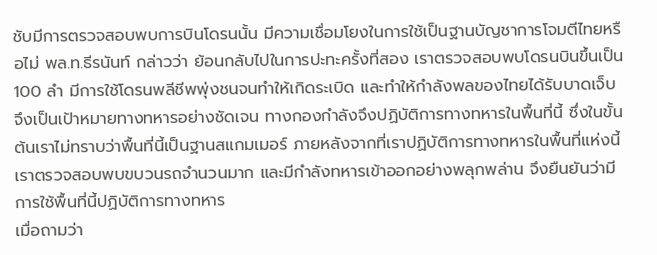ชับมีการตรวจสอบพบการบินโดรนนั้น มีความเชื่อมโยงในการใช้เป็นฐานบัญชาการโจมตีไทยหรือไม่ พล.ท.ธีรนันท์ กล่าวว่า ย้อนกลับไปในการปะทะครั้งที่สอง เราตรวจสอบพบโดรนบินขึ้นเป็น 100 ลำ มีการใช้โดรนพลีชีพพุ่งชนจนทำให้เกิดระเบิด และทำให้กำลังพลของไทยได้รับบาดเจ็บ จึงเป็นเป้าหมายทางทหารอย่างชัดเจน ทางกองกำลังจึงปฏิบัติการทางทหารในพื้นที่นี้ ซึ่งในขั้นต้นเราไม่ทราบว่าพื้นที่นี้เป็นฐานสแกมเมอร์ ภายหลังจากที่เราปฏิบัติการทางทหารในพื้นที่แห่งนี้ เราตรวจสอบพบขบวนรถจำนวนมาก และมีกำลังทหารเข้าออกอย่างพลุกพล่าน จึงยืนยันว่ามีการใช้พื้นที่นี้ปฏิบัติการทางทหาร
เมื่อถามว่า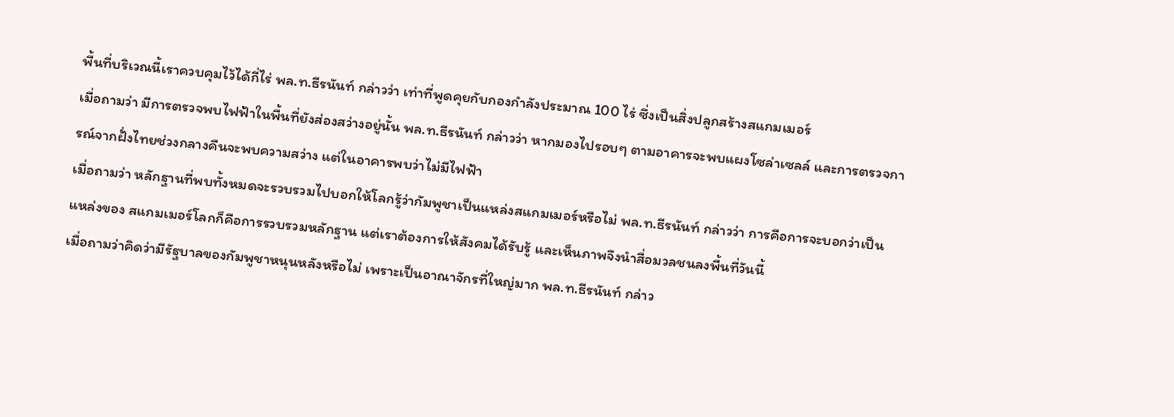พื้นที่บริเวณนี้เราควบคุมไว้ได้กี่ไร่ พล.ท.ธีรนันท์ กล่าวว่า เท่าที่พูดคุยกับกองกำลังประมาณ 100 ไร่ ซึ่งเป็นสิ่งปลูกสร้างสแกมเมอร์
เมื่อถามว่า มีการตรวจพบไฟฟ้าในพื้นที่ยังส่องสว่างอยู่นั้น พล.ท.ธีรนันท์ กล่าวว่า หากมองไปรอบๆ ตามอาคารจะพบแผงโซล่าเซลล์ และการตรวจการณ์จากฝั่งไทยช่วงกลางคืนจะพบความสว่าง แต่ในอาคารพบว่าไม่มีไฟฟ้า
เมื่อถามว่า หลักฐานที่พบทั้งหมดจะรวบรวมไปบอกให้โลกรู้ว่ากัมพูชาเป็นแหล่งสแกมเมอร์หรือไม่ พล.ท.ธีรนันท์ กล่าวว่า การคือการจะบอกว่าเป็นแหล่งของ สแกมเมอร์โลกก็คือการรวบรวมหลักฐาน แต่เราต้องการให้สังคมได้รับรู้ และเห็นภาพจึงนำสื่อมวลชนลงพื้นที่วันนี้
เมื่อถามว่าคิดว่ามีรัฐบาลของกัมพูชาหนุนหลังหรือไม่ เพราะเป็นอาณาจักรที่ใหญ่มาก พล.ท.ธีรนันท์ กล่าว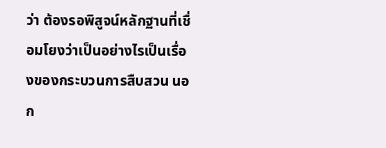ว่า ต้องรอพิสูจน์หลักฐานที่เชื่อมโยงว่าเป็นอย่างไรเป็นเรื่องของกระบวนการสืบสวน นอก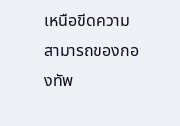เหนือขีดความสามารถของกองทัพ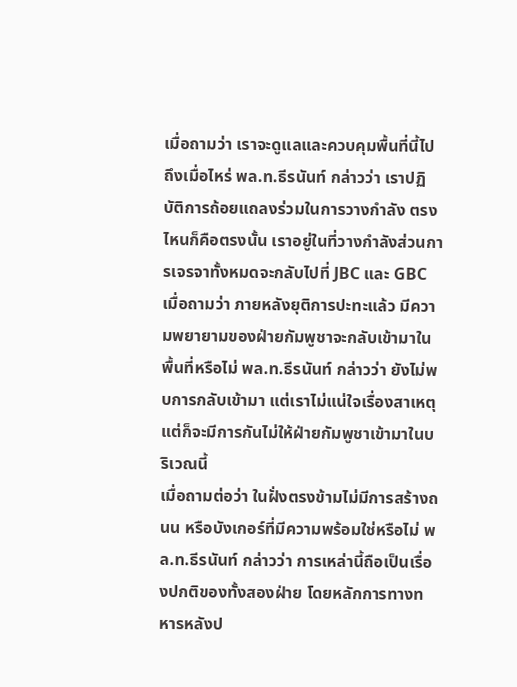เมื่อถามว่า เราจะดูแลและควบคุมพื้นที่นี้ไปถึงเมื่อไหร่ พล.ท.ธีรนันท์ กล่าวว่า เราปฏิบัติการถ้อยแถลงร่วมในการวางกำลัง ตรงไหนก็คือตรงนั้น เราอยู่ในที่วางกำลังส่วนการเจรจาทั้งหมดจะกลับไปที่ JBC และ GBC
เมื่อถามว่า ภายหลังยุติการปะทะแล้ว มีความพยายามของฝ่ายกัมพูชาจะกลับเข้ามาในพื้นที่หรือไม่ พล.ท.ธีรนันท์ กล่าวว่า ยังไม่พบการกลับเข้ามา แต่เราไม่แน่ใจเรื่องสาเหตุ แต่ก็จะมีการกันไม่ให้ฝ่ายกัมพูชาเข้ามาในบริเวณนี้
เมื่อถามต่อว่า ในฝั่งตรงข้ามไม่มีการสร้างถนน หรือบังเกอร์ที่มีความพร้อมใช่หรือไม่ พล.ท.ธีรนันท์ กล่าวว่า การเหล่านี้ถือเป็นเรื่องปกติของทั้งสองฝ่าย โดยหลักการทางทหารหลังป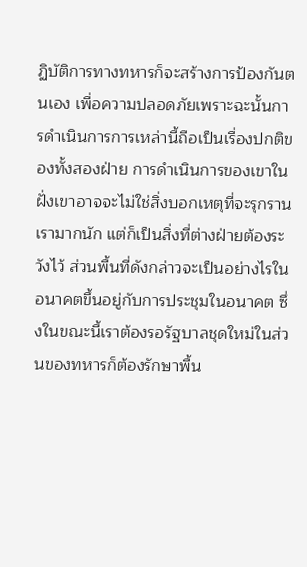ฏิบัติการทางทหารก็จะสร้างการป้องกันตนเอง เพื่อความปลอดภัยเพราะฉะนั้นการดำเนินการการเหล่านี้ถือเป็นเรื่องปกติของทั้งสองฝ่าย การดำเนินการของเขาในฝั่งเขาอาจจะไม่ใช่สิ่งบอกเหตุที่จะรุกรานเรามากนัก แต่ก็เป็นสิ่งที่ต่างฝ่ายต้องระวังไว้ ส่วนพื้นที่ดังกล่าวจะเป็นอย่างไรในอนาคตขึ้นอยู่กับการประชุมในอนาคต ซึ่งในขณะนี้เราต้องรอรัฐบาลชุดใหม่ในส่วนของทหารก็ต้องรักษาพื้น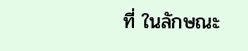ที่ ในลักษณะ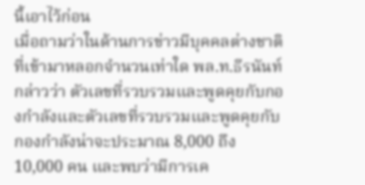นี้เอาไว้ก่อน
เมื่อถามว่าในด้านการข่าวมีบุคคลต่างชาติที่เข้ามาหลอกจำนวนเท่าใด พล.ท.ธีรนันท์ กล่าวว่า ตัวเลขที่รวบรวมและพูดคุยกับกองกำลังและตัวเลขที่รวบรวมและพูดคุยกับกองกำลังน่าจะประมาณ 8,000 ถึง 10,000 คน และพบว่ามีการเค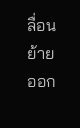ลื่อนย้ายออก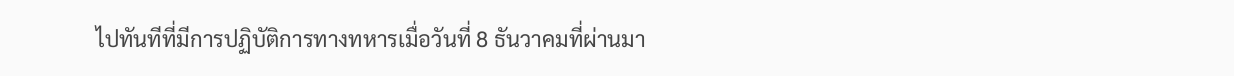ไปทันทีที่มีการปฏิบัติการทางทหารเมื่อวันที่ 8 ธันวาคมที่ผ่านมา